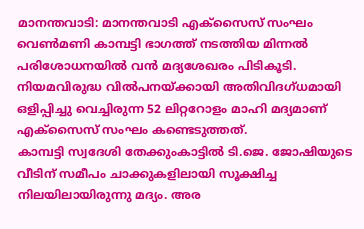മാനന്തവാടി: മാനന്തവാടി എക്സൈസ് സംഘം വെൺമണി കാമ്പട്ടി ഭാഗത്ത് നടത്തിയ മിന്നൽ പരിശോധനയിൽ വൻ മദ്യശേഖരം പിടികൂടി. നിയമവിരുദ്ധ വിൽപനയ്ക്കായി അതിവിദഗ്ധമായി ഒളിപ്പിച്ചു വെച്ചിരുന്ന 52 ലിറ്ററോളം മാഹി മദ്യമാണ് എക്സൈസ് സംഘം കണ്ടെടുത്തത്.
കാമ്പട്ടി സ്വദേശി തേക്കുംകാട്ടിൽ ടി.ജെ. ജോഷിയുടെ വീടിന് സമീപം ചാക്കുകളിലായി സൂക്ഷിച്ച നിലയിലായിരുന്നു മദ്യം. അര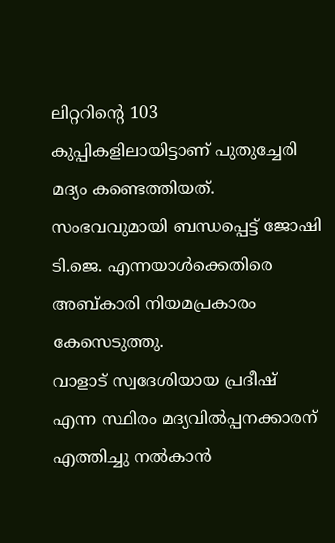ലിറ്ററിന്റെ 103 കുപ്പികളിലായിട്ടാണ് പുതുച്ചേരി മദ്യം കണ്ടെത്തിയത്. സംഭവവുമായി ബന്ധപ്പെട്ട് ജോഷി ടി.ജെ. എന്നയാൾക്കെതിരെ അബ്കാരി നിയമപ്രകാരം കേസെടുത്തു.
വാളാട് സ്വദേശിയായ പ്രദീഷ് എന്ന സ്ഥിരം മദ്യവിൽപ്പനക്കാരന് എത്തിച്ചു നൽകാൻ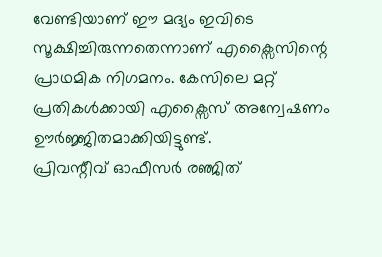വേണ്ടിയാണ് ഈ മദ്യം ഇവിടെ സൂക്ഷിച്ചിരുന്നതെന്നാണ് എക്സൈസിന്റെ പ്രാഥമിക നിഗമനം. കേസിലെ മറ്റ് പ്രതികൾക്കായി എക്സൈസ് അന്വേഷണം ഊർജ്ജിതമാക്കിയിട്ടുണ്ട്.
പ്രിവന്റീവ് ഓഫീസർ രഞ്ജിത്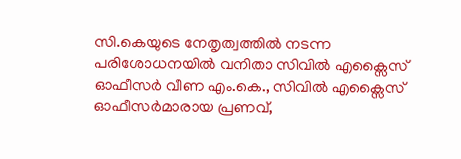സി.കെയുടെ നേതൃത്വത്തിൽ നടന്ന പരിശോധനയിൽ വനിതാ സിവിൽ എക്സൈസ് ഓഫീസർ വീണ എം.കെ., സിവിൽ എക്സൈസ് ഓഫീസർമാരായ പ്രണവ്,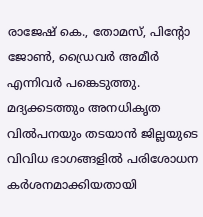രാജേഷ് കെ., തോമസ്, പിന്റോ ജോൺ, ഡ്രൈവർ അമീർ എന്നിവർ പങ്കെടുത്തു. മദ്യക്കടത്തും അനധികൃത വിൽപനയും തടയാൻ ജില്ലയുടെ വിവിധ ഭാഗങ്ങളിൽ പരിശോധന കർശനമാക്കിയതായി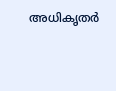അധികൃതർ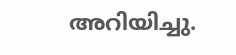അറിയിച്ചു.